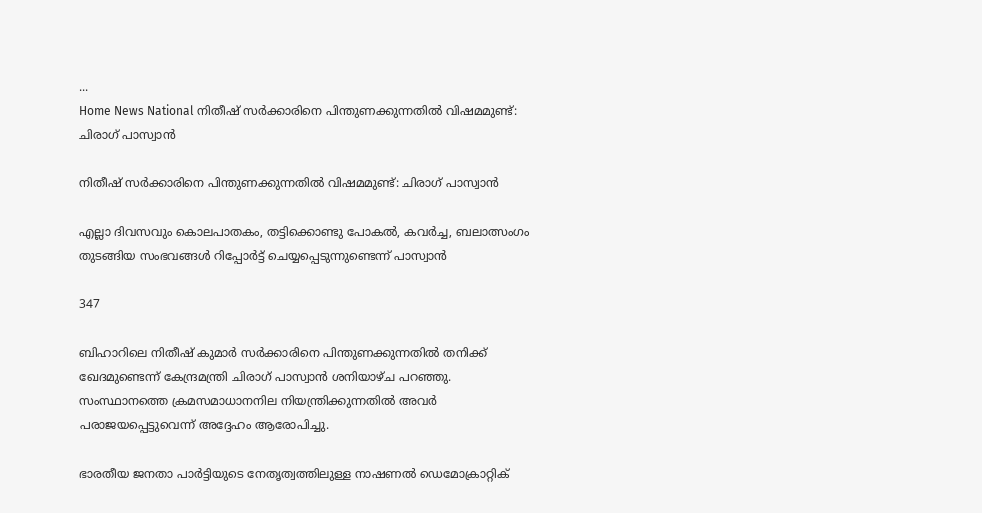...
Home News National നിതീഷ് സർക്കാരിനെ പിന്തുണക്കുന്നതിൽ വിഷമമുണ്ട്: ചിരാഗ് പാസ്വാൻ

നിതീഷ് സർക്കാരിനെ പിന്തുണക്കുന്നതിൽ വിഷമമുണ്ട്: ചിരാഗ് പാസ്വാൻ

എല്ലാ ദിവസവും കൊലപാതകം, തട്ടിക്കൊണ്ടു പോകൽ, കവർച്ച, ബലാത്സംഗം തുടങ്ങിയ സംഭവങ്ങൾ റിപ്പോർട്ട് ചെയ്യപ്പെടുന്നുണ്ടെന്ന് പാസ്വാൻ

347

ബിഹാറിലെ നിതീഷ് കുമാർ സർക്കാരിനെ പിന്തുണക്കുന്നതിൽ തനിക്ക് ഖേദമുണ്ടെന്ന് കേന്ദ്രമന്ത്രി ചിരാഗ് പാസ്വാൻ ശനിയാഴ്‌ച പറഞ്ഞു. സംസ്ഥാനത്തെ ക്രമസമാധാനനില നിയന്ത്രിക്കുന്നതിൽ അവർ പരാജയപ്പെട്ടുവെന്ന് അദ്ദേഹം ആരോപിച്ചു.

ഭാരതീയ ജനതാ പാർട്ടിയുടെ നേതൃത്വത്തിലുള്ള നാഷണൽ ഡെമോക്രാറ്റിക്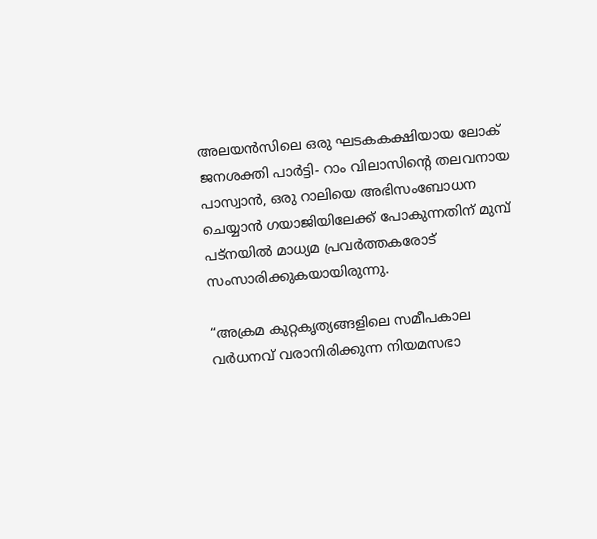അലയൻസിലെ ഒരു ഘടകകക്ഷിയായ ലോക് ജനശക്തി പാർട്ടി- റാം വിലാസിൻ്റെ തലവനായ പാസ്വാൻ, ഒരു റാലിയെ അഭിസംബോധന ചെയ്യാൻ ഗയാജിയിലേക്ക് പോകുന്നതിന് മുമ്പ് പട്‌നയിൽ മാധ്യമ പ്രവർത്തകരോട് സംസാരിക്കുകയായിരുന്നു.

“അക്രമ കുറ്റകൃത്യങ്ങളിലെ സമീപകാല വർധനവ് വരാനിരിക്കുന്ന നിയമസഭാ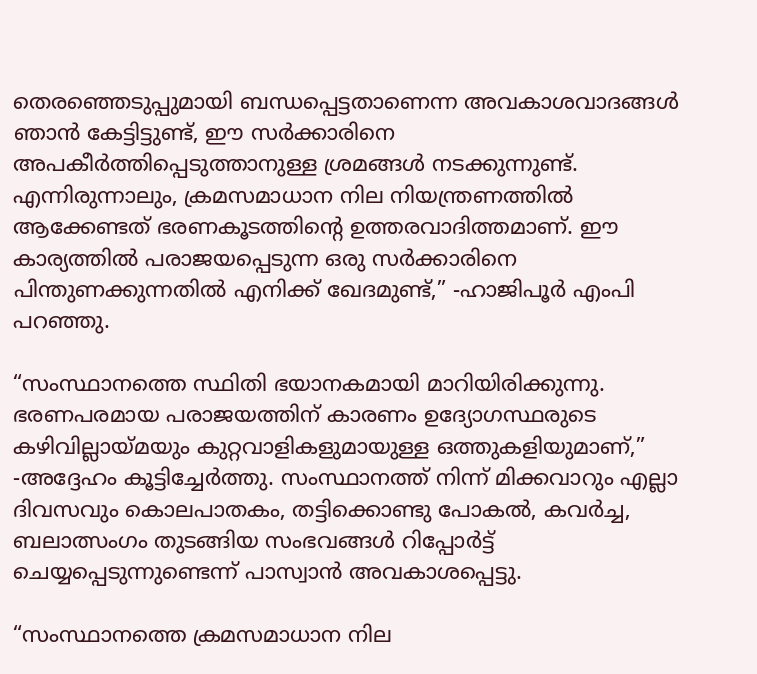തെരഞ്ഞെടുപ്പുമായി ബന്ധപ്പെട്ടതാണെന്ന അവകാശവാദങ്ങൾ ഞാൻ കേട്ടിട്ടുണ്ട്, ഈ സർക്കാരിനെ അപകീർത്തിപ്പെടുത്താനുള്ള ശ്രമങ്ങൾ നടക്കുന്നുണ്ട്. എന്നിരുന്നാലും, ക്രമസമാധാന നില നിയന്ത്രണത്തിൽ ആക്കേണ്ടത് ഭരണകൂടത്തിൻ്റെ ഉത്തരവാദിത്തമാണ്. ഈ കാര്യത്തിൽ പരാജയപ്പെടുന്ന ഒരു സർക്കാരിനെ പിന്തുണക്കുന്നതിൽ എനിക്ക് ഖേദമുണ്ട്,” -ഹാജിപൂർ എംപി പറഞ്ഞു.

“സംസ്ഥാനത്തെ സ്ഥിതി ഭയാനകമായി മാറിയിരിക്കുന്നു. ഭരണപരമായ പരാജയത്തിന് കാരണം ഉദ്യോഗസ്ഥരുടെ കഴിവില്ലായ്‌മയും കുറ്റവാളികളുമായുള്ള ഒത്തുകളിയുമാണ്,” -അദ്ദേഹം കൂട്ടിച്ചേർത്തു. സംസ്ഥാനത്ത് നിന്ന് മിക്കവാറും എല്ലാ ദിവസവും കൊലപാതകം, തട്ടിക്കൊണ്ടു പോകൽ, കവർച്ച, ബലാത്സംഗം തുടങ്ങിയ സംഭവങ്ങൾ റിപ്പോർട്ട് ചെയ്യപ്പെടുന്നുണ്ടെന്ന് പാസ്വാൻ അവകാശപ്പെട്ടു.

“സംസ്ഥാനത്തെ ക്രമസമാധാന നില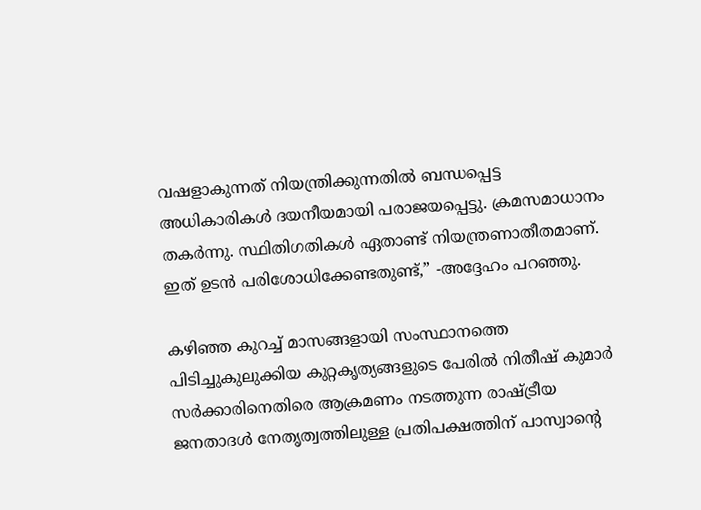വഷളാകുന്നത് നിയന്ത്രിക്കുന്നതിൽ ബന്ധപ്പെട്ട അധികാരികൾ ദയനീയമായി പരാജയപ്പെട്ടു. ക്രമസമാധാനം തകർന്നു. സ്ഥിതിഗതികൾ ഏതാണ്ട് നിയന്ത്രണാതീതമാണ്. ഇത് ഉടൻ പരിശോധിക്കേണ്ടതുണ്ട്,” -അദ്ദേഹം പറഞ്ഞു.

കഴിഞ്ഞ കുറച്ച് മാസങ്ങളായി സംസ്ഥാനത്തെ പിടിച്ചുകുലുക്കിയ കുറ്റകൃത്യങ്ങളുടെ പേരിൽ നിതീഷ് കുമാർ സർക്കാരിനെതിരെ ആക്രമണം നടത്തുന്ന രാഷ്ട്രീയ ജനതാദൾ നേതൃത്വത്തിലുള്ള പ്രതിപക്ഷത്തിന് പാസ്വാൻ്റെ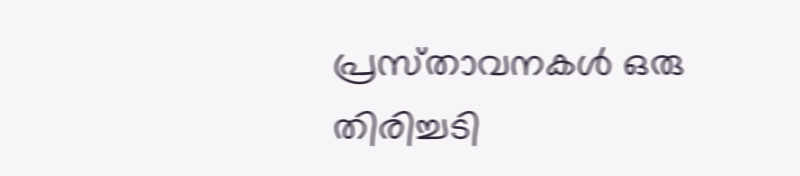പ്രസ്‌താവനകൾ ഒരു തിരിച്ചടി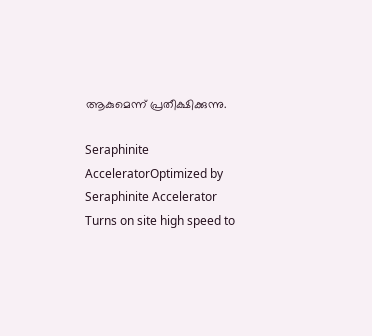ആകുമെന്ന് പ്രതീക്ഷിക്കുന്നു.

Seraphinite AcceleratorOptimized by Seraphinite Accelerator
Turns on site high speed to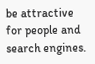be attractive for people and search engines.